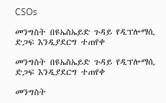CSOs

መንግስት በዩኤስኤይድ ጉዳይ የዲፕሎማሲ ድጋፍ እንዲያደርግ ተጠየቀ

መንግስት በዩኤስኤይድ ጉዳይ የዲፕሎማሲ ድጋፍ እንዲያደርግ ተጠየቀ

መንግስት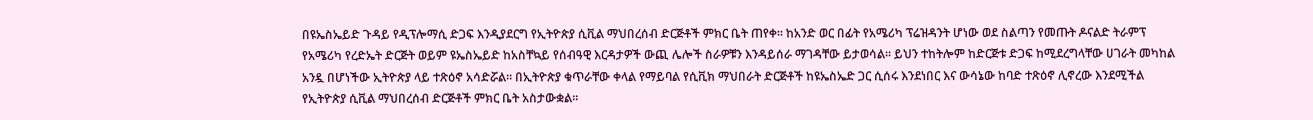በዩኤስኤይድ ጉዳይ የዲፕሎማሲ ድጋፍ እንዲያደርግ የኢትዮጵያ ሲቪል ማህበረሰብ ድርጅቶች ምክር ቤት ጠየቀ፡፡ ከአንድ ወር በፊት የአሜሪካ ፕሬዝዳንት ሆነው ወደ ስልጣን የመጡት ዶናልድ ትራምፕ የአሜሪካ የረድኤት ድርጅት ወይም ዩኤስኤይድ ከአስቸኳይ የሰብዓዊ እርዳታዎች ውጪ ሌሎች ስራዎቹን እንዳይሰራ ማገዳቸው ይታወሳል፡፡ ይህን ተከትሎም ከድርጅቱ ድጋፍ ከሚደረግላቸው ሀገራት መካከል አንዷ በሆነችው ኢትዮጵያ ላይ ተጽዕኖ አሳድሯል፡፡ በኢትዮጵያ ቁጥራቸው ቀላል የማይባል የሲቪክ ማህበራት ድርጅቶች ከዩኤስኤድ ጋር ሲሰሩ እንደነበር እና ውሳኔው ከባድ ተጽዕኖ ሊኖረው እንደሚችል የኢትዮጵያ ሲቪል ማህበረሰብ ድርጅቶች ምክር ቤት አስታውቋል፡፡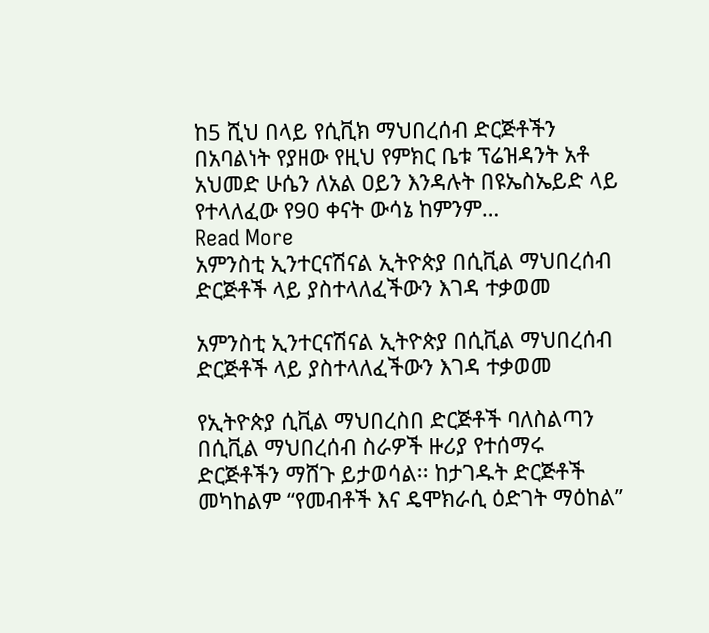ከ5 ሺህ በላይ የሲቪክ ማህበረሰብ ድርጅቶችን በአባልነት የያዘው የዚህ የምክር ቤቱ ፕሬዝዳንት አቶ አህመድ ሁሴን ለአል ዐይን እንዳሉት በዩኤስኤይድ ላይ የተላለፈው የ90 ቀናት ውሳኔ ከምንም…
Read More
አምንስቲ ኢንተርናሽናል ኢትዮጵያ በሲቪል ማህበረሰብ ድርጅቶች ላይ ያስተላለፈችውን እገዳ ተቃወመ

አምንስቲ ኢንተርናሽናል ኢትዮጵያ በሲቪል ማህበረሰብ ድርጅቶች ላይ ያስተላለፈችውን እገዳ ተቃወመ

የኢትዮጵያ ሲቪል ማህበረስበ ድርጅቶች ባለስልጣን በሲቪል ማህበረሰብ ስራዎች ዙሪያ የተሰማሩ ድርጅቶችን ማሸጉ ይታወሳል፡፡ ከታገዱት ድርጅቶች መካከልም “የመብቶች እና ዴሞክራሲ ዕድገት ማዕከል”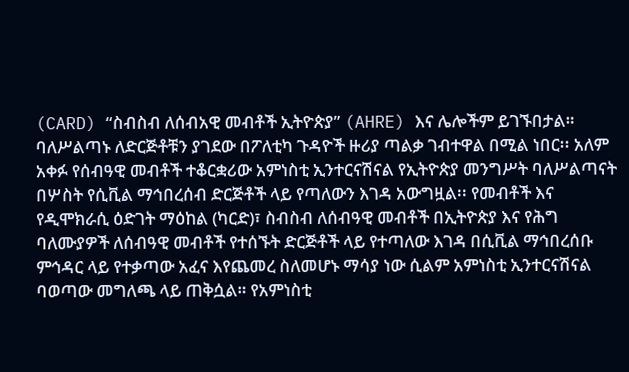(CARD) “ስብስብ ለሰብአዊ መብቶች ኢትዮጵያ” (AHRE) እና ሌሎችም ይገኙበታል። ባለሥልጣኑ ለድርጅቶቹን ያገደው በፖለቲካ ጉዳዮች ዙሪያ ጣልቃ ገብተዋል በሚል ነበር፡፡ አለም አቀፉ የሰብዓዊ መብቶች ተቆርቋሪው አምነስቲ ኢንተርናሽናል የኢትዮጵያ መንግሥት ባለሥልጣናት በሦስት የሲቪል ማኅበረሰብ ድርጅቶች ላይ የጣለውን እገዳ አውግዟል፡፡ የመብቶች እና የዲሞክራሲ ዕድገት ማዕከል (ካርድ)፣ ስብስብ ለሰብዓዊ መብቶች በኢትዮጵያ እና የሕግ ባለሙያዎች ለሰብዓዊ መብቶች የተሰኙት ድርጅቶች ላይ የተጣለው እገዳ በሲቪል ማኅበረሰቡ ምኅዳር ላይ የተቃጣው አፈና እየጨመረ ስለመሆኑ ማሳያ ነው ሲልም አምነስቲ ኢንተርናሽናል ባወጣው መግለጫ ላይ ጠቅሷል። የአምነስቲ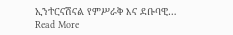ኢንተርናሽናል የምሥራቅ እና ደቡባዊ…
Read More